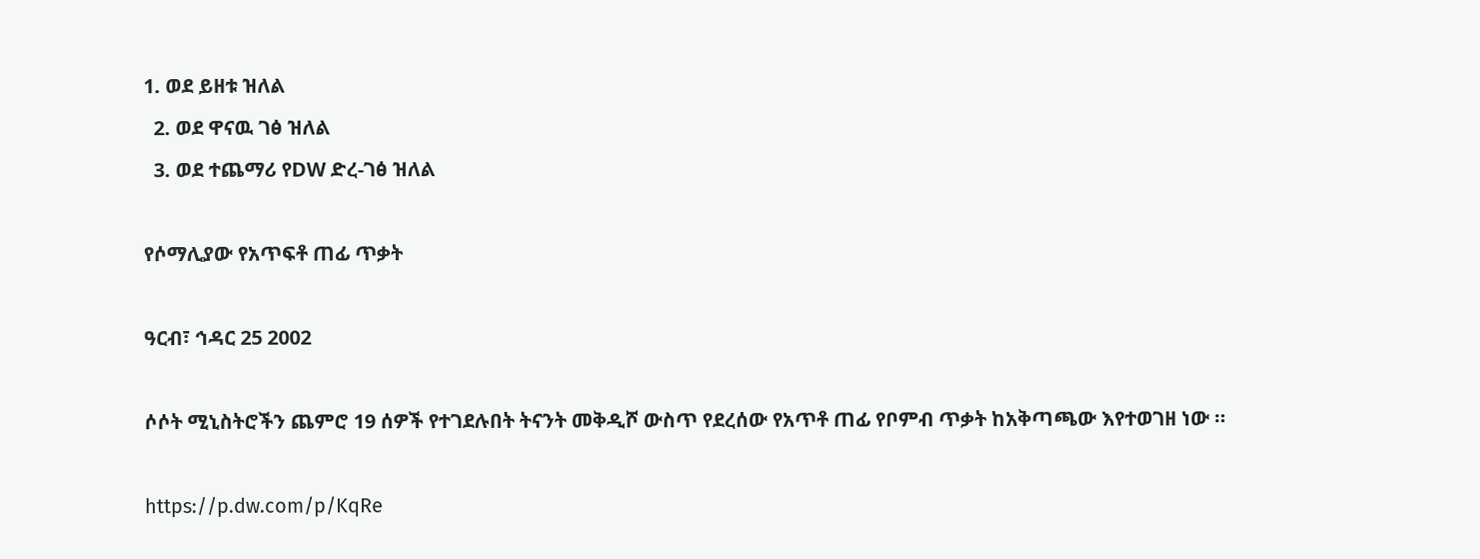1. ወደ ይዘቱ ዝለል
  2. ወደ ዋናዉ ገፅ ዝለል
  3. ወደ ተጨማሪ የDW ድረ-ገፅ ዝለል

የሶማሊያው የአጥፍቶ ጠፊ ጥቃት

ዓርብ፣ ኅዳር 25 2002

ሶሶት ሚኒስትሮችን ጨምሮ 19 ሰዎች የተገደሉበት ትናንት መቅዲሾ ውስጥ የደረሰው የአጥቶ ጠፊ የቦምብ ጥቃት ከአቅጣጫው እየተወገዘ ነው ።

https://p.dw.com/p/KqRe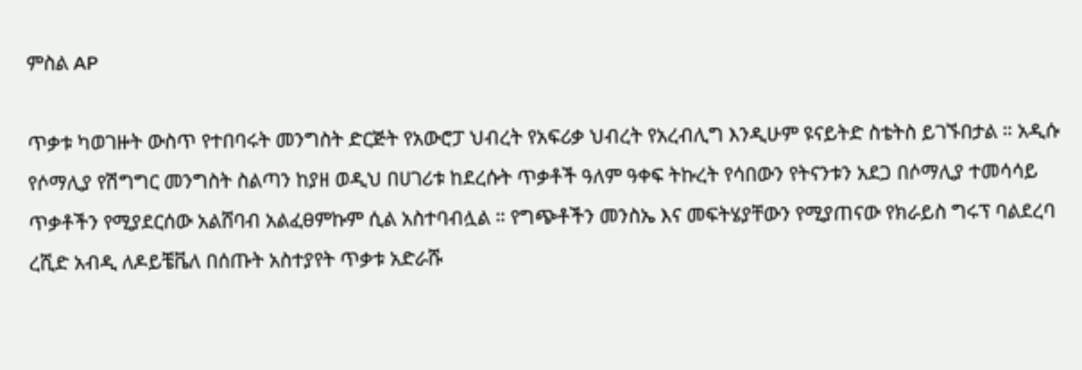ምስል AP

ጥቃቱ ካወገዙት ውስጥ የተበባሩት መንግስት ድርጅት የአውሮፓ ህብረት የአፍሪቃ ህብረት የአረብሊግ እንዲሁም ዩናይትድ ስቴትስ ይገኙበታል ። አዲሱ የሶማሊያ የሽግግር መንግስት ስልጣን ከያዘ ወዲህ በሀገሪቱ ከደረሱት ጥቃቶች ዓለም ዓቀፍ ትኩረት የሳበውን የትናንቱን አደጋ በሶማሊያ ተመሳሳይ ጥቃቶችን የሚያደርሰው አልሸባብ አልፈፀምኩም ሲል አስተባብሏል ። የግጭቶችን መንስኤ እና መፍትሄያቸውን የሚያጠናው የክራይስ ግሩፕ ባልደረባ ረሺድ አብዲ ለዶይቼቬለ በሰጡት አስተያየት ጥቃቱ አድራሹ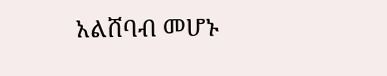አልሸባብ መሆኑ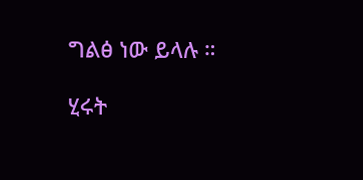ግልፅ ነው ይላሉ ።

ሂሩት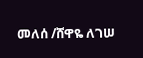መለሰ /ሸዋዬ ለገሠ